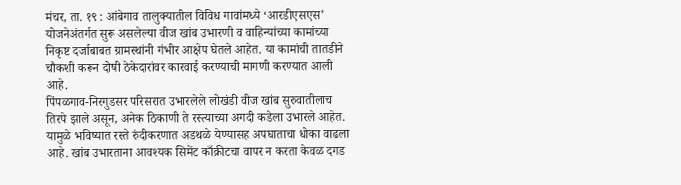मंचर, ता. १९ : आंबेगाव तालुक्यातील विविध गावांमध्ये ‘आरडीएसएस’ योजनेअंतर्गत सुरू असलेल्या वीज खांब उभारणी व वाहिन्यांच्या कामांच्या निकृष्ट दर्जाबाबत ग्रामस्थांनी गंभीर आक्षेप घेतले आहेत. या कामांची तातडीने चौकशी करून दोषी ठेकेदारांवर कारवाई करण्याची मागणी करण्यात आली आहे.
पिंपळगाव-निरगुडसर परिसरात उभारलेले लोखंडी वीज खांब सुरुवातीलाच तिरपे झाले असून, अनेक ठिकाणी ते रस्त्याच्या अगदी कडेला उभारले आहेत. यामुळे भविष्यात रस्ते रुंदीकरणात अडथळे येण्यासह अपघाताचा धोका वाढला आहे. खांब उभारताना आवश्यक सिमेंट काँक्रीटचा वापर न करता केवळ दगड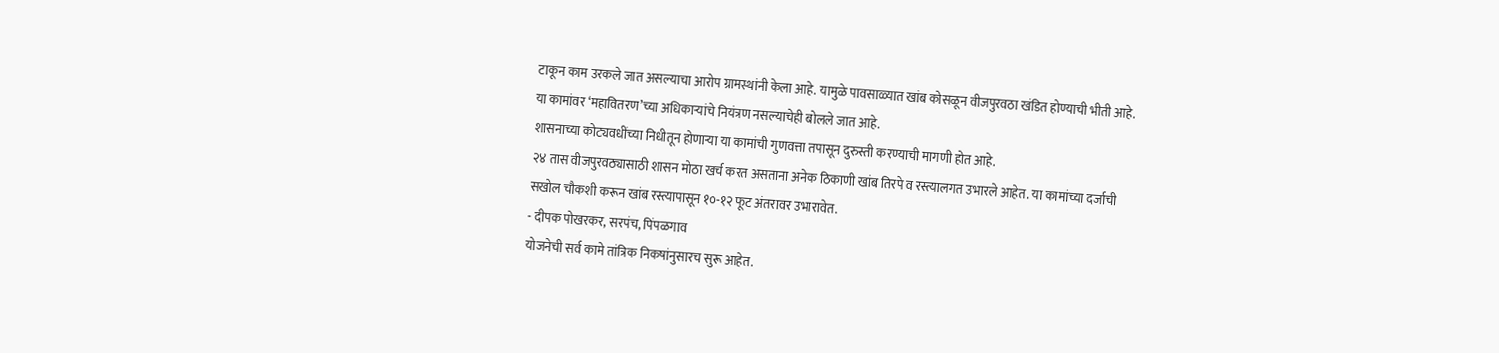टाकून काम उरकले जात असल्याचा आरोप ग्रामस्थांनी केला आहे. यामुळे पावसाळ्यात खांब कोसळून वीजपुरवठा खंडित होण्याची भीती आहे. या कामांवर ‘महावितरण’च्या अधिकाऱ्यांचे नियंत्रण नसल्याचेही बोलले जात आहे.
शासनाच्या कोट्यवधींच्या निधीतून होणाऱ्या या कामांची गुणवत्ता तपासून दुरुस्ती करण्याची मागणी होत आहे.
२४ तास वीजपुरवठ्यासाठी शासन मोठा खर्च करत असताना अनेक ठिकाणी खांब तिरपे व रस्त्यालगत उभारले आहेत. या कामांच्या दर्जाची सखोल चौकशी करून खांब रस्त्यापासून १०-१२ फूट अंतरावर उभारावेत.
- दीपक पोखरकर, सरपंच, पिंपळगाव
योजनेची सर्व कामे तांत्रिक निकषांनुसारच सुरू आहेत.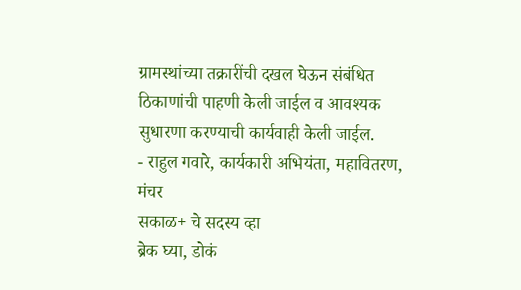ग्रामस्थांच्या तक्रारींची दखल घेऊन संबंधित ठिकाणांची पाहणी केली जाईल व आवश्यक सुधारणा करण्याची कार्यवाही केली जाईल.
- राहुल गवारे, कार्यकारी अभियंता, महावितरण, मंचर
सकाळ+ चे सदस्य व्हा
ब्रेक घ्या, डोकं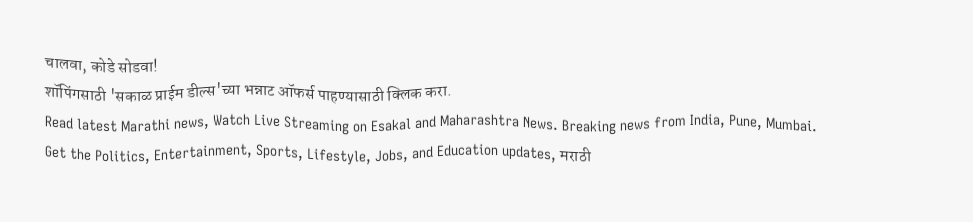चालवा, कोडे सोडवा!
शॉपिंगसाठी 'सकाळ प्राईम डील्स'च्या भन्नाट ऑफर्स पाहण्यासाठी क्लिक करा.
Read latest Marathi news, Watch Live Streaming on Esakal and Maharashtra News. Breaking news from India, Pune, Mumbai. Get the Politics, Entertainment, Sports, Lifestyle, Jobs, and Education updates, मराठी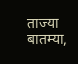ताज्या बातम्या,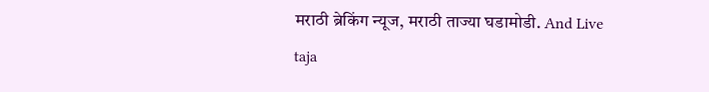मराठी ब्रेकिंग न्यूज, मराठी ताज्या घडामोडी. And Live taja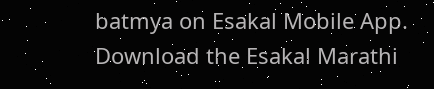batmya on Esakal Mobile App. Download the Esakal Marathi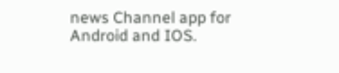news Channel app for Android and IOS.